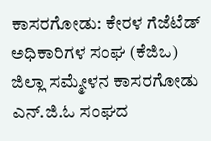ಕಾಸರಗೋಡು: ಕೇರಳ ಗೆಜೆಟೆಡ್ ಅಧಿಕಾರಿಗಳ ಸಂಘ (ಕೆಜಿಒ) ಜಿಲ್ಲಾ ಸಮ್ಮೇಳನ ಕಾಸರಗೋಡು ಎನ್.ಜಿ.ಓ ಸಂಘದ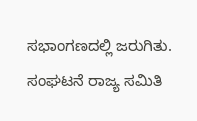ಸಭಾಂಗಣದಲ್ಲಿ ಜರುಗಿತು. ಸಂಘಟನೆ ರಾಜ್ಯ ಸಮಿತಿ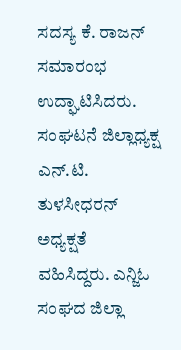ಸದಸ್ಯ ಕೆ. ರಾಜನ್ ಸಮಾರಂಭ ಉದ್ಘಾಟಿಸಿದರು.
ಸಂಘಟನೆ ಜಿಲ್ಲಾಧ್ಯಕ್ಷ ಎನ್.ಟಿ. ತುಳಸೀಧರನ್ ಅಧ್ಯಕ್ಷತೆ ವಹಿಸಿದ್ದರು. ಎನ್ಜಿಓ ಸಂಘದ ಜಿಲ್ಲಾ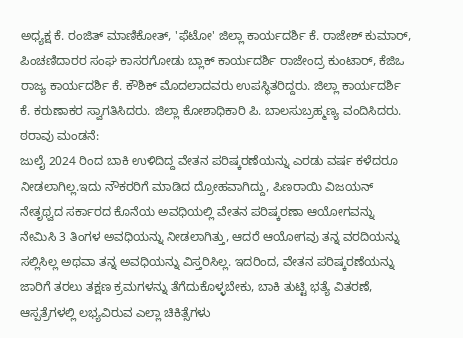ಅಧ್ಯಕ್ಷ ಕೆ. ರಂಜಿತ್ ಮಾಣಿಕೋತ್, 'ಫೆಟೋ' ಜಿಲ್ಲಾ ಕಾರ್ಯದರ್ಶಿ ಕೆ. ರಾಜೇಶ್ ಕುಮಾರ್, ಪಿಂಚಣಿದಾರರ ಸಂಘ ಕಾಸರಗೋಡು ಬ್ಲಾಕ್ ಕಾರ್ಯದರ್ಶಿ ರಾಜೇಂದ್ರ ಕುಂಟಾರ್, ಕೆಜಿಒ ರಾಜ್ಯ ಕಾರ್ಯದರ್ಶಿ ಕೆ. ಕೌಶಿಕ್ ಮೊದಲಾದವರು ಉಪಸ್ಥಿತರಿದ್ದರು. ಜಿಲ್ಲಾ ಕಾರ್ಯದರ್ಶಿ ಕೆ. ಕರುಣಾಕರ ಸ್ವಾಗತಿಸಿದರು. ಜಿಲ್ಲಾ ಕೋಶಾಧಿಕಾರಿ ಪಿ. ಬಾಲಸುಬ್ರಹ್ಮಣ್ಯ ವಂದಿಸಿದರು.
ಠರಾವು ಮಂಡನೆ:
ಜುಲೈ 2024 ರಿಂದ ಬಾಕಿ ಉಳಿದಿದ್ದ ವೇತನ ಪರಿಷ್ಕರಣೆಯನ್ನು ಎರಡು ವರ್ಷ ಕಳೆದರೂ ನೀಡಲಾಗಿಲ್ಲ.ಇದು ನೌಕರರಿಗೆ ಮಾಡಿದ ದ್ರೋಹವಾಗಿದ್ದು, ಪಿಣರಾಯಿ ವಿಜಯನ್ ನೇತೃಥ್ವದ ಸರ್ಕಾರದ ಕೊನೆಯ ಅವಧಿಯಲ್ಲಿ ವೇತನ ಪರಿಷ್ಕರಣಾ ಆಯೋಗವನ್ನು ನೇಮಿಸಿ 3 ತಿಂಗಳ ಅವಧಿಯನ್ನು ನೀಡಲಾಗಿತ್ತು, ಆದರೆ ಆಯೋಗವು ತನ್ನ ವರದಿಯನ್ನು ಸಲ್ಲಿಸಿಲ್ಲ ಅಥವಾ ತನ್ನ ಅವಧಿಯನ್ನು ವಿಸ್ತರಿಸಿಲ್ಲ. ಇದರಿಂದ, ವೇತನ ಪರಿಷ್ಕರಣೆಯನ್ನು ಜಾರಿಗೆ ತರಲು ತಕ್ಷಣ ಕ್ರಮಗಳನ್ನು ತೆಗೆದುಕೊಳ್ಳಬೇಕು, ಬಾಕಿ ತುಟ್ಟಿ ಭತ್ಯೆ ವಿತರಣೆ, ಆಸ್ಪತ್ರೆಗಳಲ್ಲಿ ಲಭ್ಯವಿರುವ ಎಲ್ಲಾ ಚಿಕಿತ್ಸೆಗಳು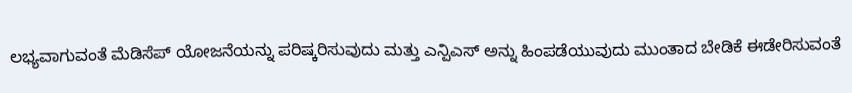ಲಭ್ಯವಾಗುವಂತೆ ಮೆಡಿಸೆಪ್ ಯೋಜನೆಯನ್ನು ಪರಿಷ್ಕರಿಸುವುದು ಮತ್ತು ಎನ್ಪಿಎಸ್ ಅನ್ನು ಹಿಂಪಡೆಯುವುದು ಮುಂತಾದ ಬೇಡಿಕೆ ಈಡೇರಿಸುವಂತೆ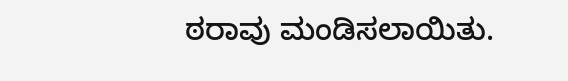ಠರಾವು ಮಂಡಿಸಲಾಯಿತು.